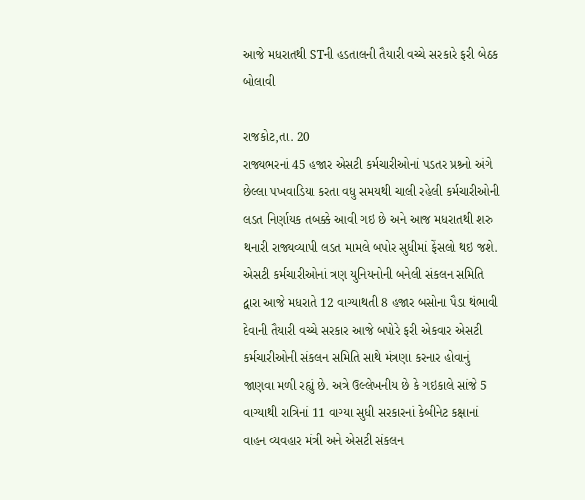આજે મધરાતથી STની હડતાલની તૈયારી વચ્ચે સરકારે ફરી બેઠક બોલાવી

રાજકોટ,તા. 20
રાજ્યભરનાં 45 હજાર એસટી કર્મચારીઓનાં પડતર પ્રશ્ર્નો અંગે છેલ્લા પખવાડિયા કરતા વધુ સમયથી ચાલી રહેલી કર્મચારીઓની લડત નિર્ણાયક તબક્કે આવી ગઇ છે અને આજ મધરાતથી શરુ થનારી રાજ્યવ્યાપી લડત મામલે બપોર સુધીમાં ફેંસલો થઇ જશે. એસટી કર્મચારીઓનાં ત્રણ યુનિયનોની બનેલી સંકલન સમિતિ દ્વારા આજે મધરાતે 12 વાગ્યાથતી 8 હજાર બસોના પૈડા થંભાવી દેવાની તૈયારી વચ્ચે સરકાર આજે બપોરે ફરી એકવાર એસટી કર્મચારીઓની સંકલન સમિતિ સાથે મંત્રણા કરનાર હોવાનું જાણવા મળી રહ્યું છે. અત્રે ઉલ્લેખનીય છે કે ગઇકાલે સાંજે 5 વાગ્યાથી રાત્રિનાં 11 વાગ્યા સુધી સરકારનાં કેબીનેટ કક્ષાનાં વાહન વ્યવહાર મંત્રી અને એસટી સંકલન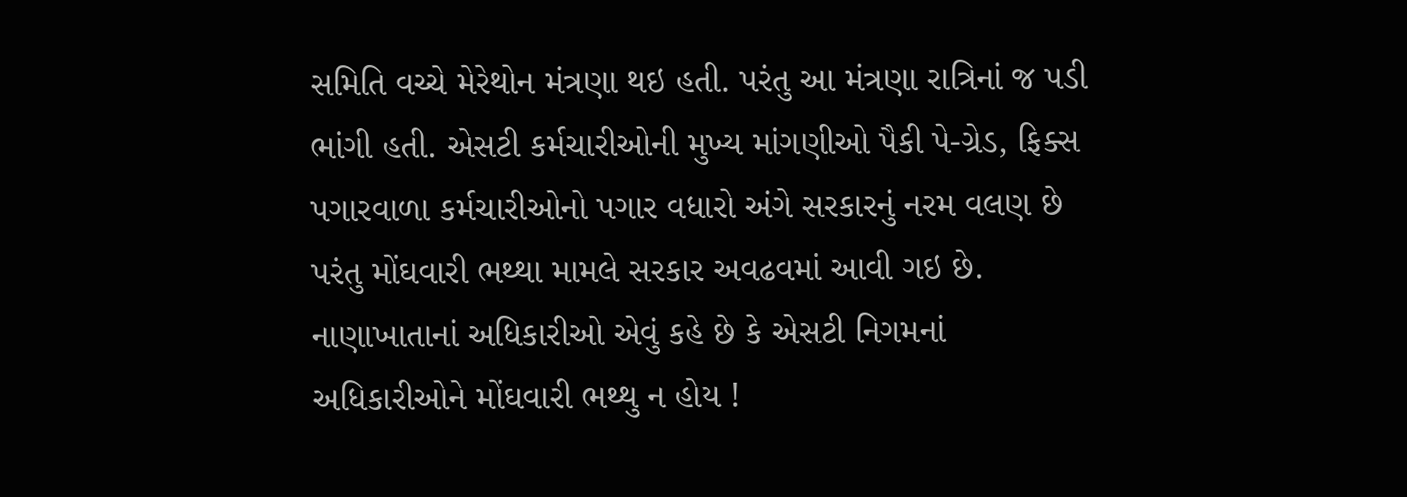સમિતિ વચ્ચે મેરેથોન મંત્રણા થઇ હતી. પરંતુ આ મંત્રણા રાત્રિનાં જ પડી ભાંગી હતી. એસટી કર્મચારીઓની મુખ્ય માંગણીઓ પૈકી પે-ગ્રેડ, ફિક્સ પગારવાળા કર્મચારીઓનો પગાર વધારો અંગે સરકારનું નરમ વલણ છે પરંતુ મોંઘવારી ભથ્થા મામલે સરકાર અવઢવમાં આવી ગઇ છે. નાણાખાતાનાં અધિકારીઓ એવું કહે છે કે એસટી નિગમનાં અધિકારીઓને મોંઘવારી ભથ્થુ ન હોય !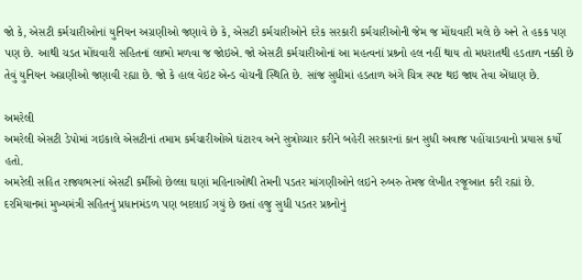જો કે, એસટી કર્મચારીઓનાં યુનિયન અગ્રણીઓ જણાવે છે કે, એસટી કર્મચારીઓને દરેક સરકારી કર્મચારીઓની જેમ જ મોંઘવારી મલે છે અને તે હકક પણ પણ છે. આથી ચડત મોંઘવારી સહિતનાં લાભો મળવા જ જોઇએ. જો એસટી કર્મચારીઓનાં આ મહત્વનાં પ્રશ્ર્નો હલ નહીં થાય તો મધરાતથી હડતાળ નક્કી છે તેવું યુનિયન અગ્રણીઓ જણાવી રહ્યા છે. જો કે હાલ વેઇટ એન્ડ વોચની સ્થિતિ છે. સાંજ સુધીમાં હડતાળ અંગે ચિત્ર સ્પષ્ટ થઇ જાય તેવા એંધાણ છે.

અમરેલી
અમરેલી એસટી ડેપોમાં ગઇકાલે એસટીનાં તમામ કર્મચારીઓએ ઘંટારવ અને સુત્રોચ્ચાર કરીને બહેરી સરકારનાં કાન સુધી અવાજ પહોંચાડવાનો પ્રયાસ કર્યો હતો.
અમરેલી સહિત રાજ્યભરનાં એસટી કર્મીઓ છેલ્લા ઘણાં મહિનાઓથી તેમની પડતર માંગણીઓને લઇને રુબરુ તેમજ લેખીત રજૂઆત કરી રહ્યાં છે. દરમિયાનમાં મુખ્યમંત્રી સહિતનું પ્રધાનમંડળ પણ બદલાઈ ગયું છે છતાં હજુ સુધી પડતર પ્રશ્ર્નોનું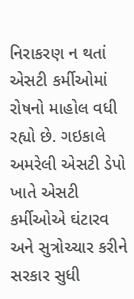નિરાકરણ ન થતાં એસટી કર્મીઓમાં રોષનો માહોલ વધી રહ્યો છે. ગઇકાલે અમરેલી એસટી ડેપો ખાતે એસટી કર્મીઓએ ઘંટારવ અને સુત્રોચ્ચાર કરીને સરકાર સુધી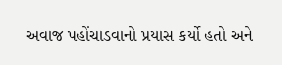અવાજ પહોંચાડવાનો પ્રયાસ કર્યો હતો અને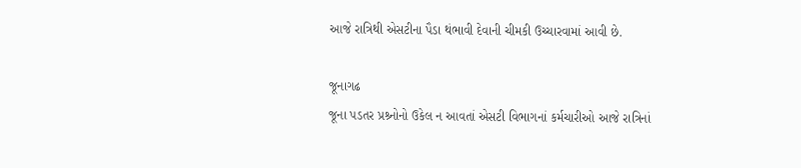આજે રાત્રિથી એસટીના પૈડા થંભાવી દેવાની ચીમકી ઉચ્ચારવામાં આવી છે.

જૂનાગઢ
જૂના પડતર પ્રશ્ર્નોનો ઉકેલ ન આવતાં એસટી વિભાગનાં કર્મચારીઓ આજે રાત્રિનાં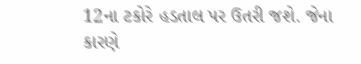12ના ટકોરે હડતાલ પર ઉતરી જશે. જેના કારણે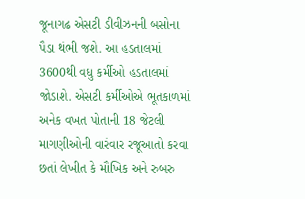જૂનાગઢ એસટી ડીવીઝનની બસોના પૈડા થંભી જશે. આ હડતાલમાં 3600થી વધુ કર્મીઓ હડતાલમાં જોડાશે. એસટી કર્મીઓએ ભૂતકાળમાં અનેક વખત પોતાની 18 જેટલી માગણીઓની વારંવાર રજૂઆતો કરવા છતાં લેખીત કે મૌખિક અને રુબરુ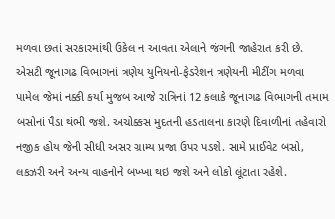મળવા છતાં સરકારમાંથી ઉકેલ ન આવતા એલાને જંગની જાહેરાત કરી છે. એસટી જૂનાગઢ વિભાગનાં ત્રણેય યુનિયનો-ફેડરેશન ત્રણેયની મીટીંગ મળવા પામેલ જેમાં નક્કી કર્યા મુજબ આજે રાત્રિનાં 12 કલાકે જૂનાગઢ વિભાગની તમામ બસોનાં પૈડા થંભી જશે. અચોક્કસ મુદતની હડતાલના કારણે દિવાળીનાં તહેવારો નજીક હોય જેની સીધી અસર ગ્રામ્ય પ્રજા ઉપર પડશે. સામે પ્રાઈવેટ બસો, લકઝરી અને અન્ય વાહનોને બખ્ખા થઇ જશે અને લોકો લૂંટાતા રહેશે.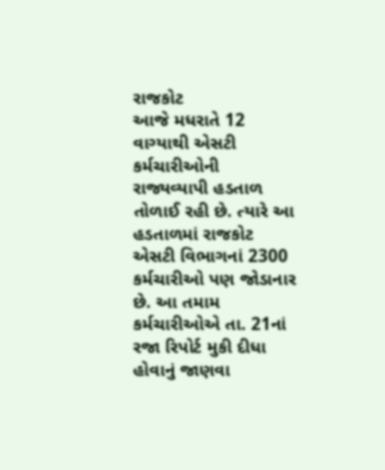રાજકોટ
આજે મધરાતે 12 વાગ્યાથી એસટી કર્મચારીઓની રાજ્યવ્યાપી હડતાળ તોળાઈ રહી છે. ત્યારે આ હડતાળમાં રાજકોટ એસટી વિભાગનાં 2300 કર્મચારીઓ પણ જોડાનાર છે. આ તમામ કર્મચારીઓએ તા. 21નાં રજા રિપોર્ટ મુકી દીધા હોવાનું જાણવા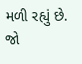મળી રહ્યું છે. જો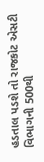હડતાલ પડશે તો રાજકોટ એસટી વિભાગની 500થી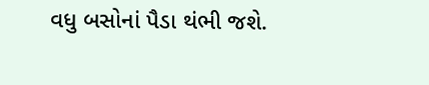વધુ બસોનાં પૈડા થંભી જશે.